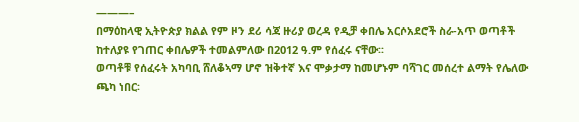———–
በማዕከላዊ ኢትዮጵያ ክልል የም ዞን ደሪ ሳጃ ዙሪያ ወረዳ የዲቻ ቀበሌ አርሶአደሮች ስራ-አጥ ወጣቶች ከተለያዩ የገጠር ቀበሌዎች ተመልምለው በ2012 ዓ.ም የሰፈሩ ናቸው፡፡
ወጣቶቹ የሰፈሩት አካባቢ ሸለቆኣማ ሆኖ ዝቅተኛ እና ሞቃታማ ከመሆኑም ባሻገር መሰረተ ልማት የሌለው ጫካ ነበር፡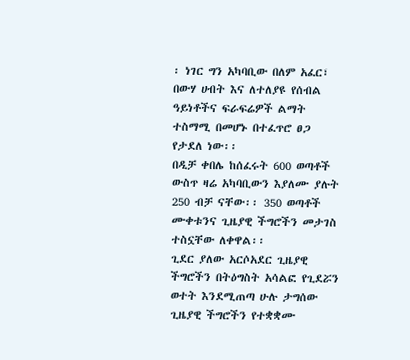፡ ነገር ግን አካባቢው በለም አፈር፣ በውሃ ሀብት እና ለተለያዩ የሰብል ዓይነቶችና ፍራፍሬዎች ልማት ተስማሚ በመሆኑ በተፈጥሮ ፀጋ የታደለ ነው፡፡
በዲቻ ቀበሌ ከሰፈሩት 600 ወጣቶች ውስጥ ዛሬ አካባቢውን እያለሙ ያሉት 250 ብቻ ናቸው፡፡ 350 ወጣቶች ሙቀቱንና ጊዜያዊ ችግሮችን መታገስ ተስኗቸው ለቀዋል፡፡
ጊደር ያለው አርሶአደር ጊዜያዊ ችግሮችን በትዕግስት አሳልፎ የጊደሯን ወተት እንደሚጠጣ ሁሉ ታግሰው ጊዜያዊ ችግሮችን የተቋቋሙ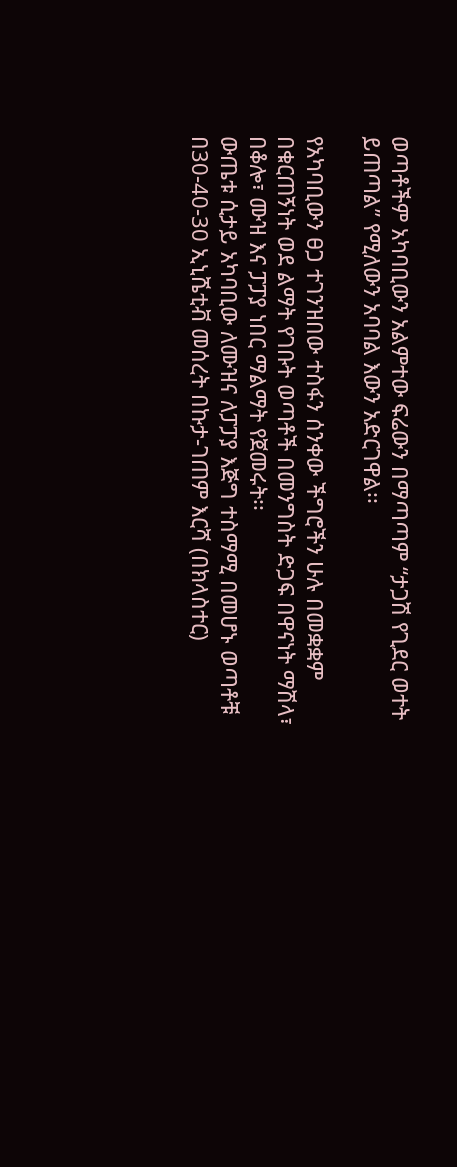ወጣቶችም አካባቢውን አልምተው ፍሬውን በማጣጣም “ታጋሽ የጊደር ወተት ይጠጣል” የሚለውን አባባል እውን አድርገዋል፡፡

የአካባቢውን ፀጋ ተገንዝበው ተስፋን ሰንቀው ችግሮችን ሁሉ በመቋቋም በቁርጠኝነት ወደ ልማት የገቡት ወጣቶች በመንግስት ድጋፍ በዋናነት ማሽላ፣ በቆሎ፣ ሙዝ እና ፓፓያ ነበር ማልማት የጀመሩት፡፡
ውጤቱ ሲታይ አካባቢው ለሙዝና ለፓፓያ እጅግ ተስማሚ በመሆኑ ወጣቶቹ በ30-40-30 ኢኒሼቲቭ መሰረት በኩታ-ገጠም እርሻ (በክላስተር)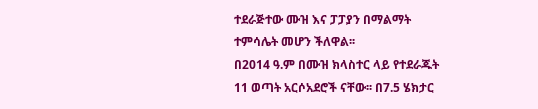ተደራጅተው ሙዝ እና ፓፓያን በማልማት ተምሳሌት መሆን ችለዋል፡፡
በ2014 ዓ.ም በሙዝ ክላስተር ላይ የተደራጁት 11 ወጣት አርሶአደሮች ናቸው፡፡ በ7.5 ሄክታር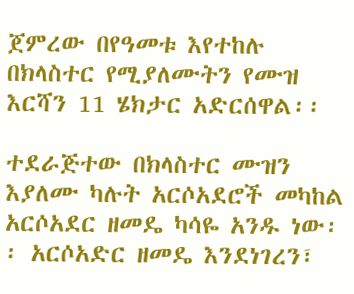ጀምረው በየዓመቱ እየተከሉ በክላስተር የሚያለሙትን የሙዝ እርሻን 11 ሄክታር አድርሰዋል፡፡

ተደራጅተው በክላስተር ሙዝን እያለሙ ካሉት አርሶአደሮች መካከል አርሶአደር ዘመዴ ካሳዬ አንዱ ነው፡፡ አርሶአድር ዘመዴ እንደነገረን፣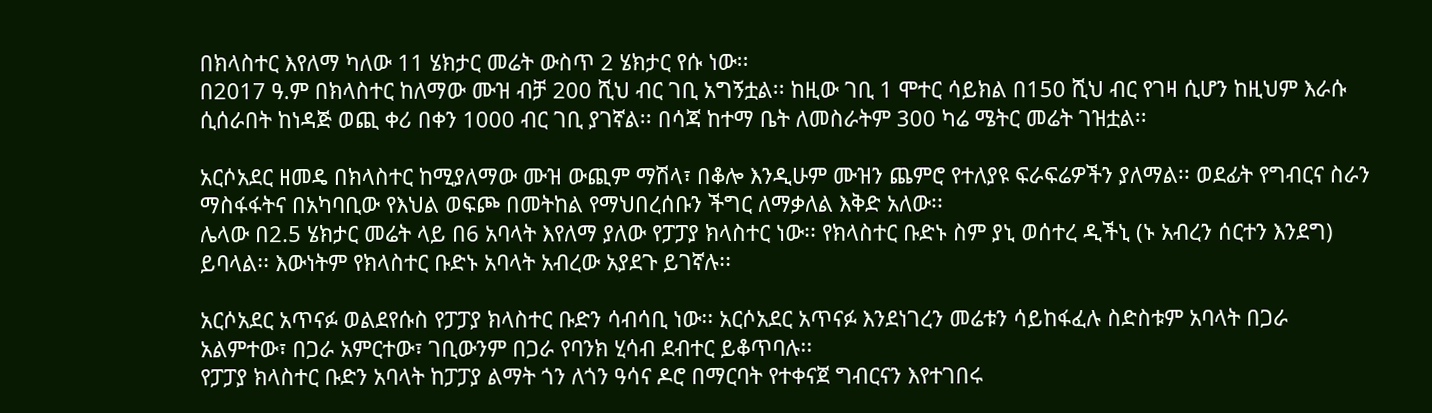በክላስተር እየለማ ካለው 11 ሄክታር መሬት ውስጥ 2 ሄክታር የሱ ነው፡፡
በ2017 ዓ.ም በክላስተር ከለማው ሙዝ ብቻ 200 ሺህ ብር ገቢ አግኝቷል፡፡ ከዚው ገቢ 1 ሞተር ሳይክል በ150 ሺህ ብር የገዛ ሲሆን ከዚህም እራሱ ሲሰራበት ከነዳጅ ወጪ ቀሪ በቀን 1000 ብር ገቢ ያገኛል፡፡ በሳጃ ከተማ ቤት ለመስራትም 300 ካሬ ሜትር መሬት ገዝቷል፡፡

አርሶአደር ዘመዴ በክላስተር ከሚያለማው ሙዝ ውጪም ማሽላ፣ በቆሎ እንዲሁም ሙዝን ጨምሮ የተለያዩ ፍራፍሬዎችን ያለማል፡፡ ወደፊት የግብርና ስራን ማስፋፋትና በአካባቢው የእህል ወፍጮ በመትከል የማህበረሰቡን ችግር ለማቃለል እቅድ አለው፡፡
ሌላው በ2.5 ሄክታር መሬት ላይ በ6 አባላት እየለማ ያለው የፓፓያ ክላስተር ነው፡፡ የክላስተር ቡድኑ ስም ያኒ ወሰተረ ዲችኒ (ኑ አብረን ሰርተን እንደግ) ይባላል፡፡ እውነትም የክላስተር ቡድኑ አባላት አብረው አያደጉ ይገኛሉ፡፡

አርሶአደር አጥናፉ ወልደየሱስ የፓፓያ ክላስተር ቡድን ሳብሳቢ ነው፡፡ አርሶአደር አጥናፉ እንደነገረን መሬቱን ሳይከፋፈሉ ስድስቱም አባላት በጋራ አልምተው፣ በጋራ አምርተው፣ ገቢውንም በጋራ የባንክ ሂሳብ ደብተር ይቆጥባሉ፡፡
የፓፓያ ክላስተር ቡድን አባላት ከፓፓያ ልማት ጎን ለጎን ዓሳና ዶሮ በማርባት የተቀናጀ ግብርናን እየተገበሩ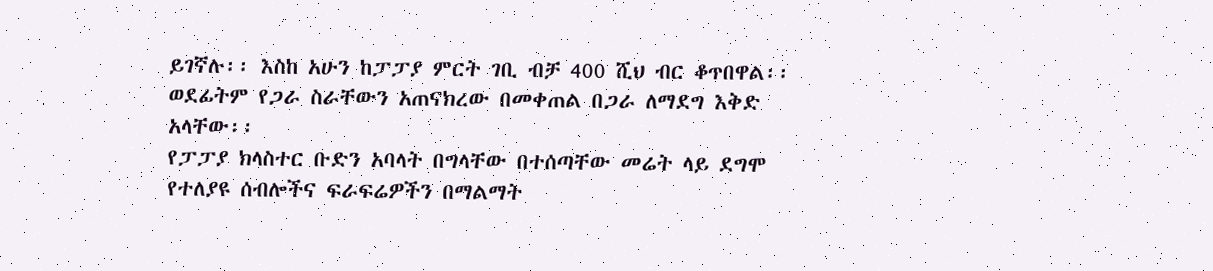ይገኛሉ፡፡ እስከ አሁን ከፓፓያ ምርት ገቢ ብቻ 400 ሺህ ብር ቆጥበዋል፡፡ ወደፊትም የጋራ ስራቸውን አጠናክረው በመቀጠል በጋራ ለማደግ እቅድ አላቸው፡፡
የፓፓያ ክላስተር ቡድን አባላት በግላቸው በተሰጣቸው መሬት ላይ ደግሞ የተለያዩ ሰብሎችና ፍራፍሬዎችን በማልማት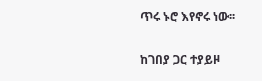ጥሩ ኑሮ እየኖሩ ነው፡፡

ከገበያ ጋር ተያይዞ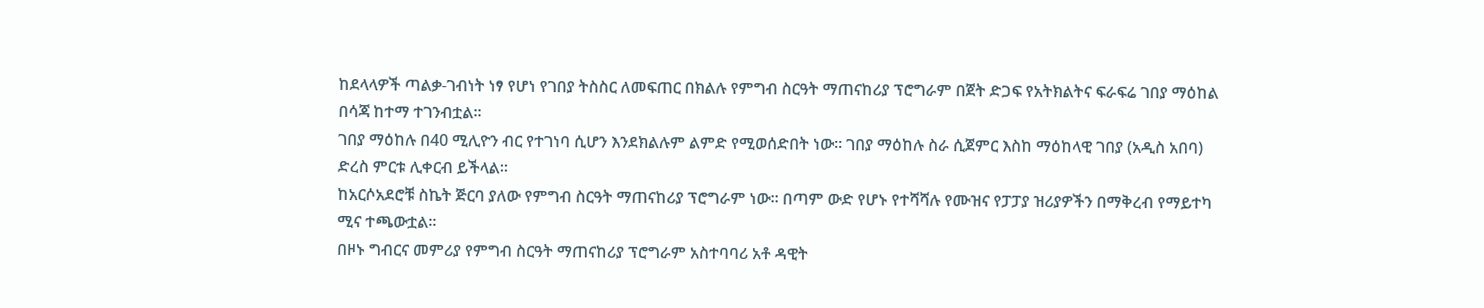ከደላላዎች ጣልቃ-ገብነት ነፃ የሆነ የገበያ ትስስር ለመፍጠር በክልሉ የምግብ ስርዓት ማጠናከሪያ ፕሮግራም በጀት ድጋፍ የአትክልትና ፍራፍሬ ገበያ ማዕከል በሳጃ ከተማ ተገንብቷል፡፡
ገበያ ማዕከሉ በ40 ሚሊዮን ብር የተገነባ ሲሆን እንደክልሉም ልምድ የሚወሰድበት ነው፡፡ ገበያ ማዕከሉ ስራ ሲጀምር እስከ ማዕከላዊ ገበያ (አዲስ አበባ) ድረስ ምርቱ ሊቀርብ ይችላል፡፡
ከአርሶአደሮቹ ስኬት ጅርባ ያለው የምግብ ስርዓት ማጠናከሪያ ፕሮግራም ነው፡፡ በጣም ውድ የሆኑ የተሻሻሉ የሙዝና የፓፓያ ዝሪያዎችን በማቅረብ የማይተካ ሚና ተጫውቷል፡፡
በዞኑ ግብርና መምሪያ የምግብ ስርዓት ማጠናከሪያ ፕሮግራም አስተባባሪ አቶ ዳዊት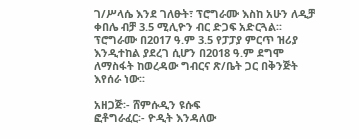ገ/ሥላሴ እንደ ገለፁት፣ ፕሮግራሙ እስከ አሁን ለዲቻ ቀበሌ ብቻ 3.5 ሚሊዮን ብር ድጋፍ አድርጓል፡፡ ፕሮግራሙ በ2017 ዓ.ም 3.5 የፓፓያ ምርጥ ዝሪያ እንዲተከል ያደረገ ሲሆን በ2018 ዓ.ም ደግሞ ለማስፋት ከወረዳው ግብርና ጽ/ቤት ጋር በቅንጅት እየሰራ ነው፡፡

አዘጋጅ፡- ሸምሱዲን ዩሱፍ
ፎቶግራፈር፡- ዮዲት እንዳለው